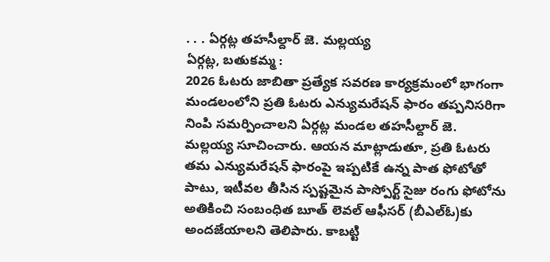. . . ఏర్గట్ల తహసీల్దార్ జె. మల్లయ్య
ఏర్గట్ల, బతుకమ్మ :
2026 ఓటరు జాబితా ప్రత్యేక సవరణ కార్యక్రమంలో భాగంగా మండలంలోని ప్రతి ఓటరు ఎన్యుమరేషన్ ఫారం తప్పనిసరిగా నింపి సమర్పించాలని ఏర్గట్ల మండల తహసీల్దార్ జె. మల్లయ్య సూచించారు. ఆయన మాట్లాడుతూ, ప్రతి ఓటరు తమ ఎన్యుమరేషన్ ఫారంపై ఇప్పటికే ఉన్న పాత ఫోటోతో పాటు, ఇటీవల తీసిన స్పష్టమైన పాస్పోర్ట్ సైజు రంగు ఫోటోను అతికించి సంబంధిత బూత్ లెవల్ ఆఫీసర్ (బీఎల్ఓ)కు అందజేయాలని తెలిపారు. కాబట్టి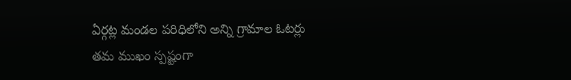ఏర్గట్ల మండల పరిధిలోని అన్ని గ్రామాల ఓటర్లు తమ ముఖం స్పష్టంగా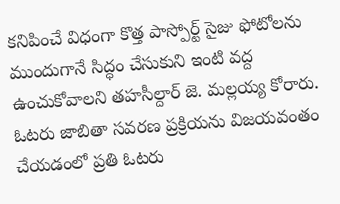కనిపించే విధంగా కొత్త పాస్పోర్ట్ సైజు ఫోటోలను ముందుగానే సిద్ధం చేసుకుని ఇంటి వద్ద ఉంచుకోవాలని తహసీల్దార్ జె. మల్లయ్య కోరారు. ఓటరు జాబితా సవరణ ప్రక్రియను విజయవంతం చేయడంలో ప్రతి ఓటరు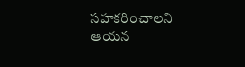సహకరించాలని ఆయన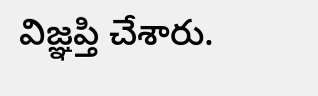విజ్ఞప్తి చేశారు.